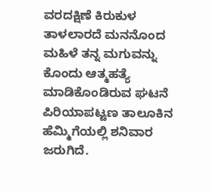ವರದಕ್ಷಿಣೆ ಕಿರುಕುಳ ತಾಳಲಾರದೆ ಮನನೊಂದ ಮಹಿಳೆ ತನ್ನ ಮಗುವನ್ನು ಕೊಂದು ಆತ್ಮಹತ್ಯೆ ಮಾಡಿಕೊಂಡಿರುವ ಘಟನೆ ಪಿರಿಯಾಪಟ್ಟಣ ತಾಲೂಕಿನ ಹೆಮ್ಮಿಗೆಯಲ್ಲಿ ಶನಿವಾರ ಜರುಗಿದೆ.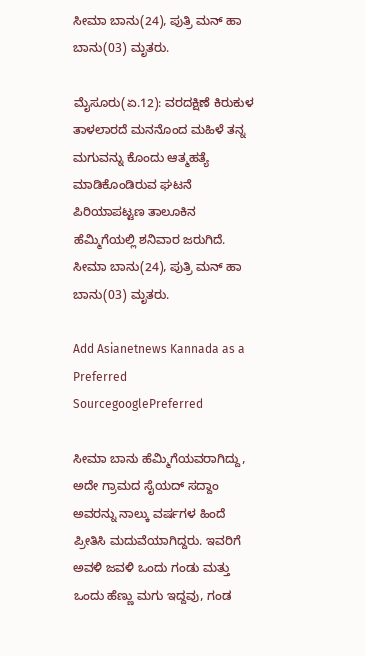ಸೀಮಾ ಬಾನು(24), ಪುತ್ರಿ ಮನ್‌ ಹಾ ಬಾನು(03) ಮೃತರು.

ಮೈಸೂರು(ಏ.12): ವರದಕ್ಷಿಣೆ ಕಿರುಕುಳ ತಾಳಲಾರದೆ ಮನನೊಂದ ಮಹಿಳೆ ತನ್ನ ಮಗುವನ್ನು ಕೊಂದು ಆತ್ಮಹತ್ಯೆ ಮಾಡಿಕೊಂಡಿರುವ ಘಟನೆ ಪಿರಿಯಾಪಟ್ಟಣ ತಾಲೂಕಿನ ಹೆಮ್ಮಿಗೆಯಲ್ಲಿ ಶನಿವಾರ ಜರುಗಿದೆ. ಸೀಮಾ ಬಾನು(24), ಪುತ್ರಿ ಮನ್‌ ಹಾ ಬಾನು(03) ಮೃತರು.

Add Asianetnews Kannada as a Preferred SourcegooglePreferred

ಸೀಮಾ ಬಾನು ಹೆಮ್ಮಿಗೆಯವರಾಗಿದ್ದು, ಅದೇ ಗ್ರಾಮದ ಸೈಯದ್‌ ಸದ್ದಾಂ ಅವರನ್ನು ನಾಲ್ಕು ವರ್ಷಗಳ ಹಿಂದೆ ಪ್ರೀತಿಸಿ ಮದುವೆಯಾಗಿದ್ದರು. ಇವರಿಗೆ ಅವಳಿ ಜವಳಿ ಒಂದು ಗಂಡು ಮತ್ತು ಒಂದು ಹೆಣ್ಣು ಮಗು ಇದ್ದವು, ಗಂಡ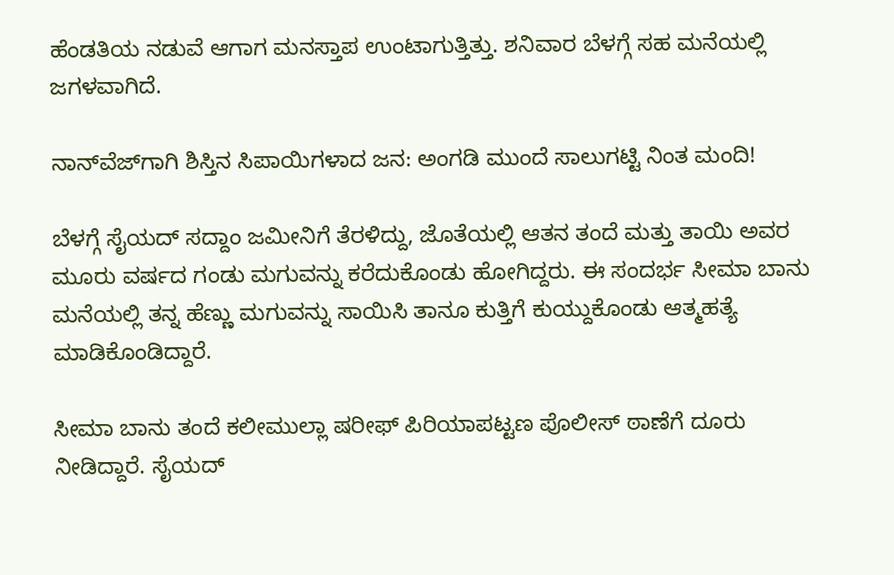ಹೆಂಡತಿಯ ನಡುವೆ ಆಗಾಗ ಮನಸ್ತಾಪ ಉಂಟಾಗುತ್ತಿತ್ತು. ಶನಿವಾರ ಬೆಳಗ್ಗೆ ಸಹ ಮನೆಯಲ್ಲಿ ಜಗಳವಾಗಿದೆ.

ನಾನ್‌ವೆಜ್‌ಗಾಗಿ ಶಿಸ್ತಿನ ಸಿಪಾಯಿಗಳಾದ ಜನ: ಅಂಗಡಿ ಮುಂದೆ ಸಾಲುಗಟ್ಟಿ ನಿಂತ ಮಂದಿ!

ಬೆಳಗ್ಗೆ ಸೈಯದ್‌ ಸದ್ದಾಂ ಜಮೀನಿಗೆ ತೆರಳಿದ್ದು, ಜೊತೆಯಲ್ಲಿ ಆತನ ತಂದೆ ಮತ್ತು ತಾಯಿ ಅವರ ಮೂರು ವರ್ಷದ ಗಂಡು ಮಗುವನ್ನು ಕರೆದುಕೊಂಡು ಹೋಗಿದ್ದರು. ಈ ಸಂದರ್ಭ ಸೀಮಾ ಬಾನು ಮನೆಯಲ್ಲಿ ತನ್ನ ಹೆಣ್ಣು ಮಗುವನ್ನು ಸಾಯಿಸಿ ತಾನೂ ಕುತ್ತಿಗೆ ಕುಯ್ದುಕೊಂಡು ಆತ್ಮಹತ್ಯೆ ಮಾಡಿಕೊಂಡಿದ್ದಾರೆ.

ಸೀಮಾ ಬಾನು ತಂದೆ ಕಲೀಮುಲ್ಲಾ ಷರೀಫ್‌ ಪಿರಿಯಾಪಟ್ಟಣ ಪೊಲೀಸ್‌ ಠಾಣೆಗೆ ದೂರು ನೀಡಿದ್ದಾರೆ. ಸೈಯದ್‌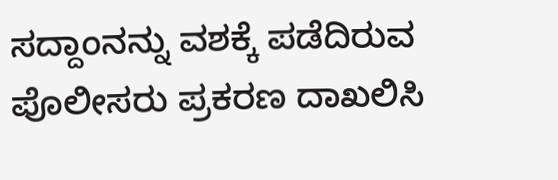ಸದ್ದಾಂನನ್ನು ವಶಕ್ಕೆ ಪಡೆದಿರುವ ಪೊಲೀಸರು ಪ್ರಕರಣ ದಾಖಲಿಸಿ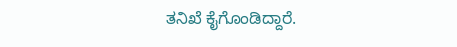ತನಿಖೆ ಕೈಗೊಂಡಿದ್ದಾರೆ.